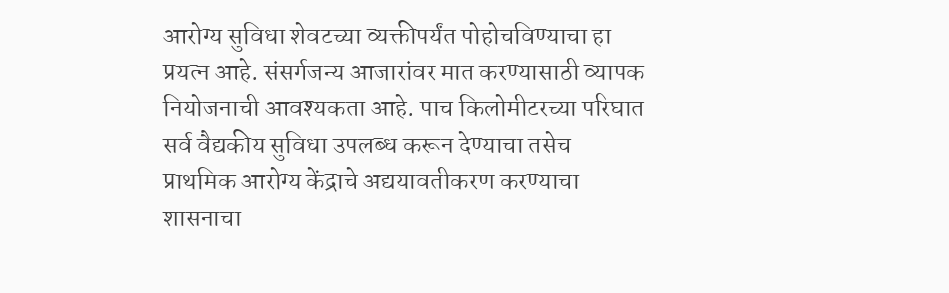आरोग्य सुविधा शेवटच्या व्यक्तीपर्यंत पोहोचविण्याचा हा प्रयत्न आहे. संसर्गजन्य आजारांवर मात करण्यासाठी व्यापक नियोजनाची आवश्यकता आहे. पाच किलोमीटरच्या परिघात सर्व वैद्यकीय सुविधा उपलब्ध करून देण्याचा तसेच प्राथमिक आरोग्य केंद्राचे अद्ययावतीकरण करण्याचा शासनाचा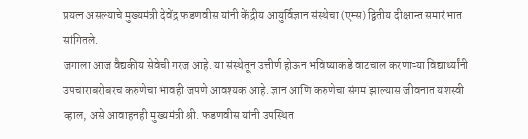प्रयत्न असल्याचे मुख्यमंत्री देवेंद्र फडणवीस यांनी केंद्रीय आयुर्विज्ञान संस्थेचा (एम्स) द्वितीय दीक्षान्त समारंभात सांगितले.
जगाला आज वैद्यकीय सेवेची गरज आहे. या संस्थेतून उत्तीर्ण होऊन भविष्याकडे वाटचाल करणाऱ्या विद्यार्थ्यांनी उपचाराबरोबरच करुणेचा भावही जपणे आवश्यक आहे. ज्ञान आणि करुणेचा संगम झाल्यास जीवनात यशस्वी व्हाल, असे आवाहनही मुख्यमंत्री श्री. फडणवीस यांनी उपस्थित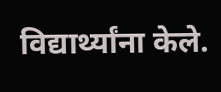विद्यार्थ्यांना केले.